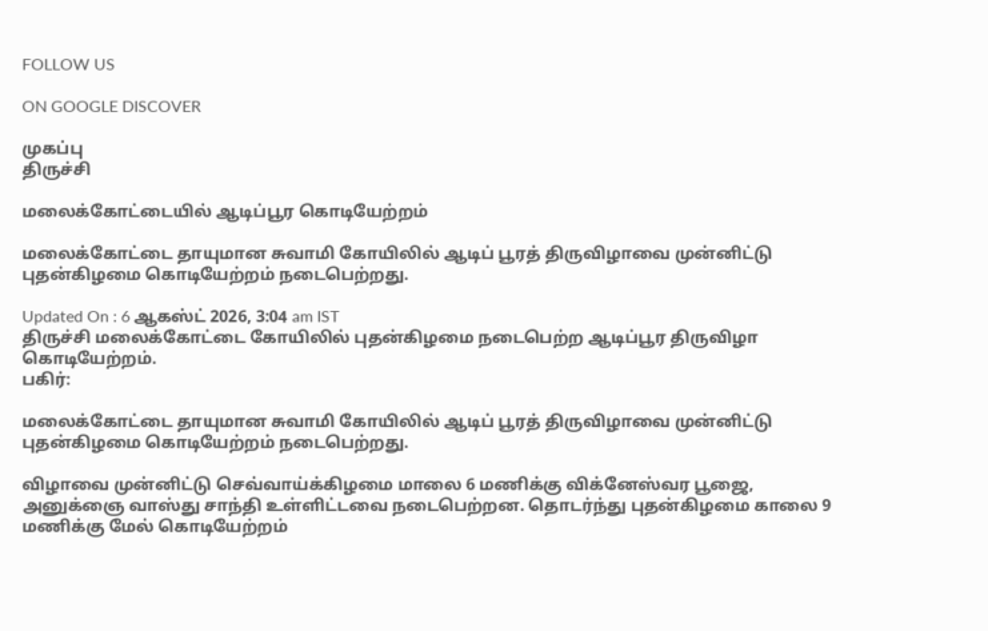FOLLOW US

ON GOOGLE DISCOVER

முகப்பு
திருச்சி

மலைக்கோட்டையில் ஆடிப்பூர கொடியேற்றம்

மலைக்கோட்டை தாயுமான சுவாமி கோயிலில் ஆடிப் பூரத் திருவிழாவை முன்னிட்டு புதன்கிழமை கொடியேற்றம் நடைபெற்றது.

Updated On : 6 ஆகஸ்ட் 2026, 3:04 am IST
திருச்சி மலைக்கோட்டை கோயிலில் புதன்கிழமை நடைபெற்ற ஆடிப்பூர திருவிழா கொடியேற்றம்.
பகிர்:

மலைக்கோட்டை தாயுமான சுவாமி கோயிலில் ஆடிப் பூரத் திருவிழாவை முன்னிட்டு புதன்கிழமை கொடியேற்றம் நடைபெற்றது.

விழாவை முன்னிட்டு செவ்வாய்க்கிழமை மாலை 6 மணிக்கு விக்னேஸ்வர பூஜை, அனுக்ஞை வாஸ்து சாந்தி உள்ளிட்டவை நடைபெற்றன. தொடர்ந்து புதன்கிழமை காலை 9 மணிக்கு மேல் கொடியேற்றம்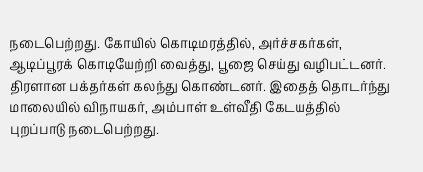நடைபெற்றது. கோயில் கொடிமரத்தில், அர்ச்சகர்கள், ஆடிப்பூரக் கொடியேற்றி வைத்து, பூஜை செய்து வழிபட்டனர். திரளான பக்தர்கள் கலந்து கொண்டனர். இதைத் தொடர்ந்து மாலையில் விநாயகர், அம்பாள் உள்வீதி கேடயத்தில் புறப்பாடு நடைபெற்றது.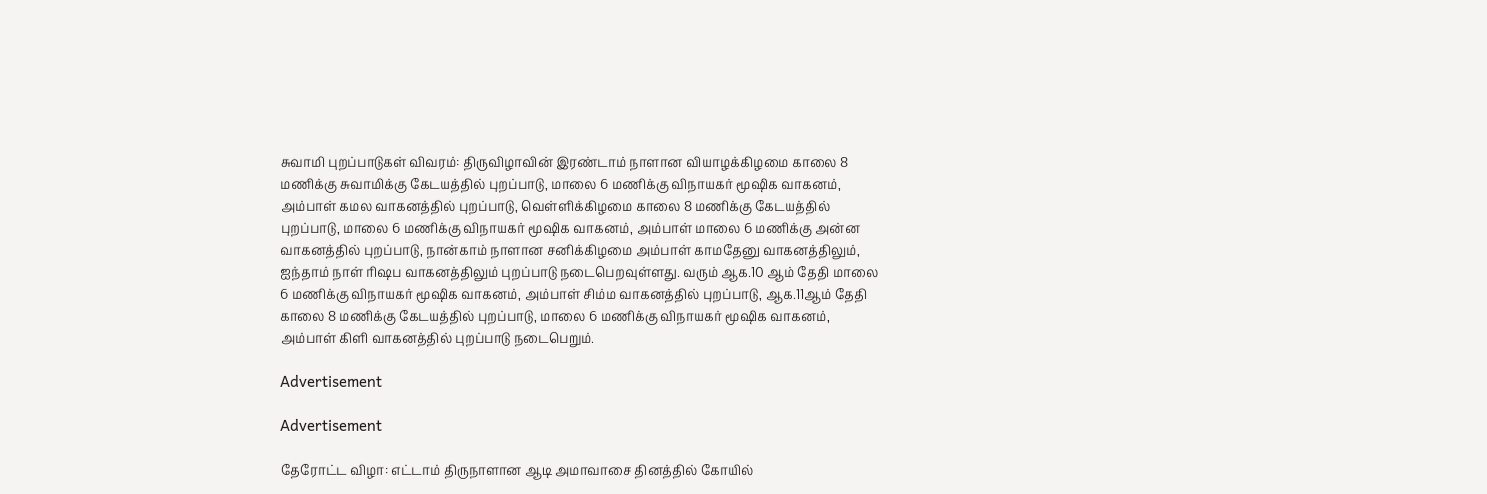சுவாமி புறப்பாடுகள் விவரம்: திருவிழாவின் இரண்டாம் நாளான வியாழக்கிழமை காலை 8 மணிக்கு சுவாமிக்கு கேடயத்தில் புறப்பாடு, மாலை 6 மணிக்கு விநாயகர் மூஷிக வாகனம், அம்பாள் கமல வாகனத்தில் புறப்பாடு, வெள்ளிக்கிழமை காலை 8 மணிக்கு கேடயத்தில் புறப்பாடு, மாலை 6 மணிக்கு விநாயகர் மூஷிக வாகனம், அம்பாள் மாலை 6 மணிக்கு அன்ன வாகனத்தில் புறப்பாடு, நான்காம் நாளான சனிக்கிழமை அம்பாள் காமதேனு வாகனத்திலும், ஐந்தாம் நாள் ரிஷப வாகனத்திலும் புறப்பாடு நடைபெறவுள்ளது. வரும் ஆக.10 ஆம் தேதி மாலை 6 மணிக்கு விநாயகர் மூஷிக வாகனம், அம்பாள் சிம்ம வாகனத்தில் புறப்பாடு, ஆக.11ஆம் தேதி காலை 8 மணிக்கு கேடயத்தில் புறப்பாடு, மாலை 6 மணிக்கு விநாயகர் மூஷிக வாகனம், அம்பாள் கிளி வாகனத்தில் புறப்பாடு நடைபெறும்.

Advertisement

Advertisement

தேரோட்ட விழா: எட்டாம் திருநாளான ஆடி அமாவாசை தினத்தில் கோயில்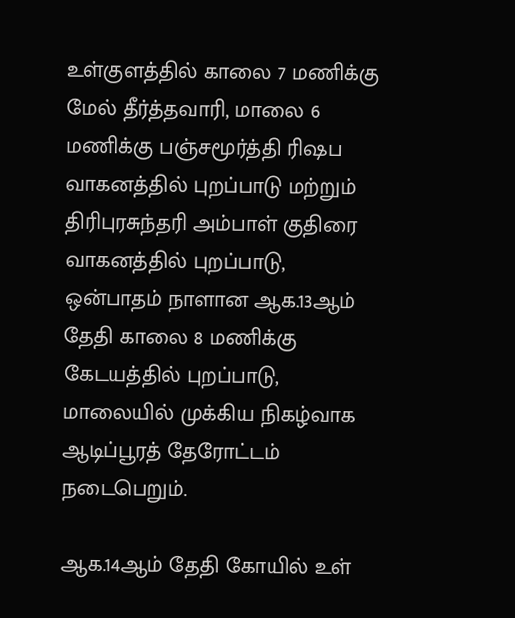உள்குளத்தில் காலை 7 மணிக்கு மேல் தீர்த்தவாரி, மாலை 6 மணிக்கு பஞ்சமூர்த்தி ரிஷப வாகனத்தில் புறப்பாடு மற்றும் திரிபுரசுந்தரி அம்பாள் குதிரை வாகனத்தில் புறப்பாடு, ஒன்பாதம் நாளான ஆக.13ஆம் தேதி காலை 8 மணிக்கு கேடயத்தில் புறப்பாடு, மாலையில் முக்கிய நிகழ்வாக ஆடிப்பூரத் தேரோட்டம் நடைபெறும்.

ஆக.14ஆம் தேதி கோயில் உள்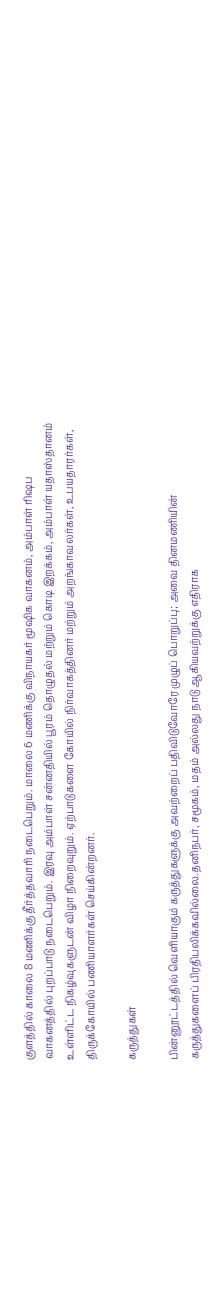குளத்தில் காலை 8 மணிக்கு தீர்த்தவாரி நடைபெறும். மாலை 6 மணிக்கு விநாயகர் மூஷிக வாகனம், அம்பாள் ரிஷப வாகனத்தில் புறப்பாடு நடைபெறும். இரவு அம்பாள் சன்னதியில் பூரம் தொழுதல் மற்றும் கொடி இறக்கம், அம்பாள் யதாஸ்தானம் உள்ளிட்ட நிகழ்வுகளுடன் விழா நிறைவுறும். ஏற்பாடுகளை கோயில் நிர்வாகத்தினர் மற்றும் அறங்காவலர்கள், உபயதாரர்கள், திருக்கோயில் பணியாளர்கள் செய்கின்றனர்.

கருத்துகள்

பின்னூட்டத்தில் வெளியாகும் கருத்துகளுக்கு அவற்றைப் பதிவிடுவோரே முழுப் பொறுப்பு; அவை தினமணியின் கருத்துகளைப் பிரதிபலிக்கவில்லை.தனிநபர், சமூகம், மதம் அல்லது நாடு ஆகியவற்றுக்கு எதிராக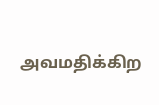அவமதிக்கிற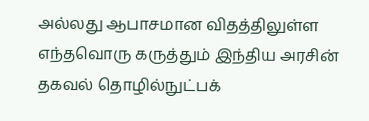அல்லது ஆபாசமான விதத்திலுள்ள எந்தவொரு கருத்தும் இந்திய அரசின் தகவல் தொழில்நுட்பக்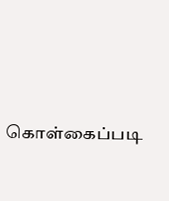கொள்கைப்படி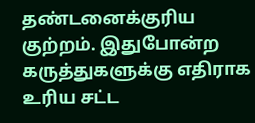தண்டனைக்குரிய குற்றம். இதுபோன்ற கருத்துகளுக்கு எதிராக உரிய சட்ட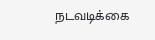நடவடிக்கை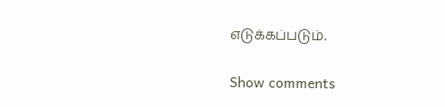எடுக்கப்படும்.

Show comments